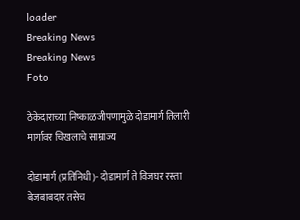loader
Breaking News
Breaking News
Foto

ठेकेदाराच्या निष्काळजीपणामुळे दोडामार्ग तिलारी मार्गावर चिखलाचे साम्राज्य

दोडामार्ग (प्रतिनिधी)- दोडामार्ग ते विजघर रस्ता बेजबाबदार तसेच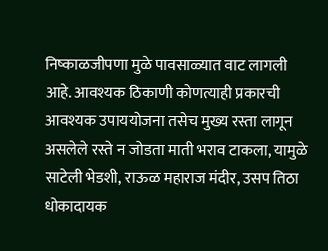निष्काळजीपणा मुळे पावसाळ्यात वाट लागली आहे. आवश्यक ठिकाणी कोणत्याही प्रकारची आवश्यक उपाययोजना तसेच मुख्य रस्ता लागून असलेले रस्ते न जोडता माती भराव टाकला, यामुळे साटेली भेडशी, राऊळ महाराज मंदीर, उसप तिठा धोकादायक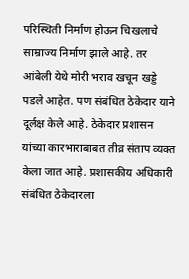परिस्थिती निर्माण होऊन चिखलाचे साम्राज्य निर्माण झाले आहे. तर आंबेली येथे मोरी भराव खचून खड्डे पडले आहेत. पण संबंधित ठेकेदार याने दूर्लक्ष केले आहे. ठेकेदार प्रशासन यांच्या कारभाराबाबत तीव्र संताप व्यक्त केला जात आहे. प्रशासकीय अधिकारी संबंधित ठेकेदारला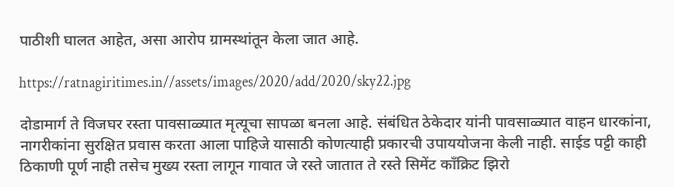पाठीशी घालत आहेत, असा आरोप ग्रामस्थांतून केला जात आहे.

https://ratnagiritimes.in//assets/images/2020/add/2020/sky22.jpg

दोडामार्ग ते विजघर रस्ता पावसाळ्यात मृत्यूचा सापळा बनला आहे. संबंधित ठेकेदार यांनी पावसाळ्यात वाहन धारकांना, नागरीकांना सुरक्षित प्रवास करता आला पाहिजे यासाठी कोणत्याही प्रकारची उपाययोजना केली नाही. साईड पट्टी काही ठिकाणी पूर्ण नाही तसेच मुख्य रस्ता लागून गावात जे रस्ते जातात ते रस्ते सिमेंट काँक्रिट झिरो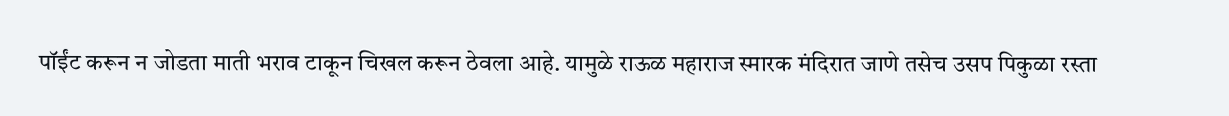पॉईंट करून न जोडता माती भराव टाकून चिखल करून ठेवला आहे. यामुळे राऊळ महाराज स्मारक मंदिरात जाणे तसेच उसप पिकुळा रस्ता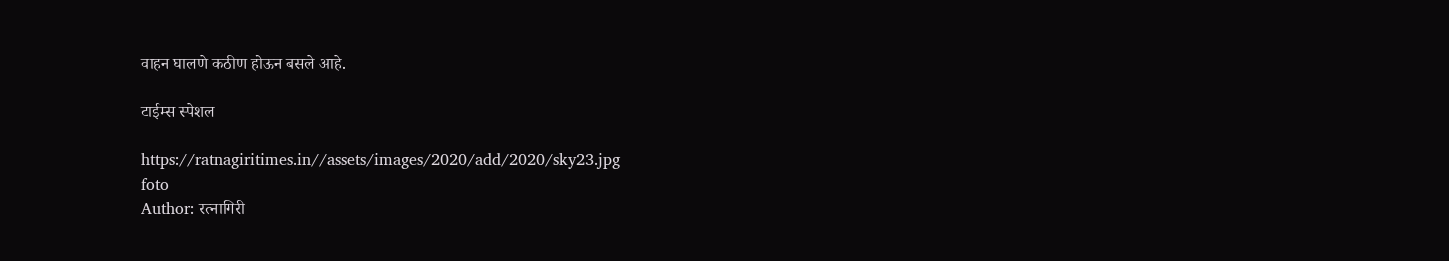वाहन घालणे कठीण होऊन बसले आहे.

टाईम्स स्पेशल

https://ratnagiritimes.in//assets/images/2020/add/2020/sky23.jpg
foto
Author: रत्नागिरी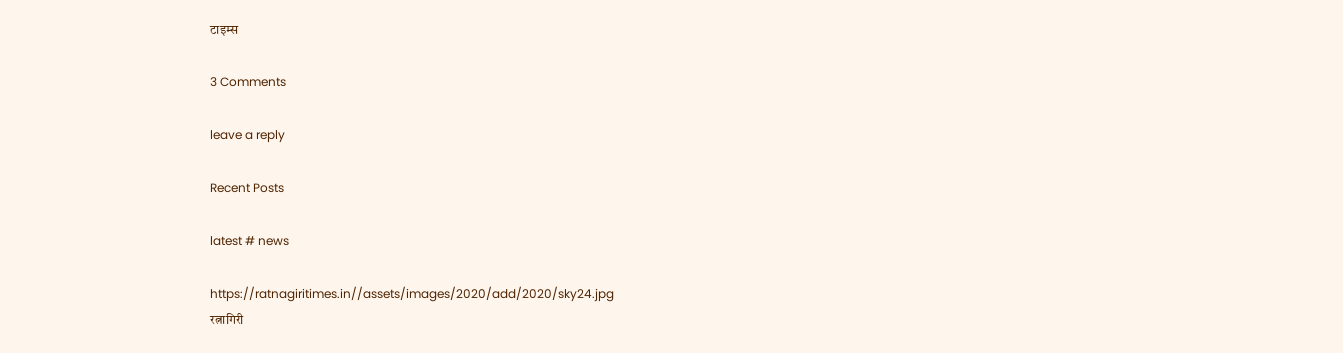टाइम्स

3 Comments

leave a reply

Recent Posts

latest # news

https://ratnagiritimes.in//assets/images/2020/add/2020/sky24.jpg
रत्नागिरी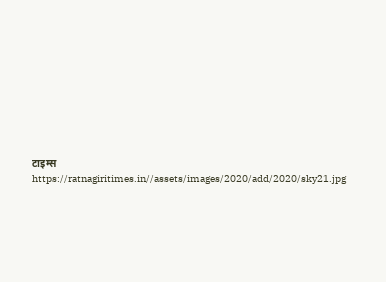टाइम्स
https://ratnagiritimes.in//assets/images/2020/add/2020/sky21.jpg